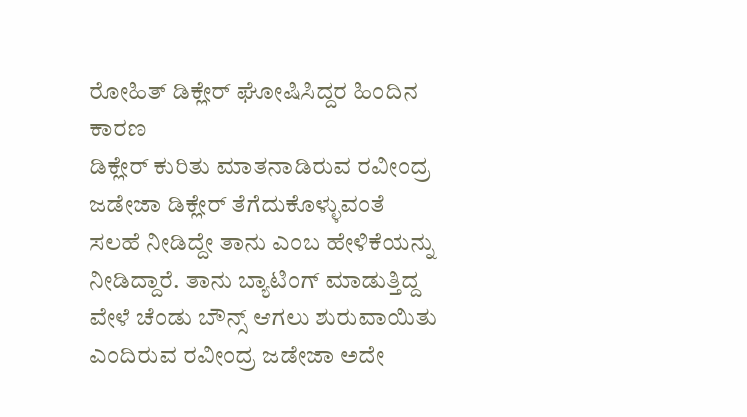ರೋಹಿತ್ ಡಿಕ್ಲೇರ್ ಘೋಷಿಸಿದ್ದರ ಹಿಂದಿನ ಕಾರಣ
ಡಿಕ್ಲೇರ್ ಕುರಿತು ಮಾತನಾಡಿರುವ ರವೀಂದ್ರ ಜಡೇಜಾ ಡಿಕ್ಲೇರ್ ತೆಗೆದುಕೊಳ್ಳುವಂತೆ ಸಲಹೆ ನೀಡಿದ್ದೇ ತಾನು ಎಂಬ ಹೇಳಿಕೆಯನ್ನು ನೀಡಿದ್ದಾರೆ. ತಾನು ಬ್ಯಾಟಿಂಗ್ ಮಾಡುತ್ತಿದ್ದ ವೇಳೆ ಚೆಂಡು ಬೌನ್ಸ್ ಆಗಲು ಶುರುವಾಯಿತು ಎಂದಿರುವ ರವೀಂದ್ರ ಜಡೇಜಾ ಅದೇ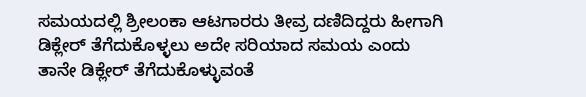ಸಮಯದಲ್ಲಿ ಶ್ರೀಲಂಕಾ ಆಟಗಾರರು ತೀವ್ರ ದಣಿದಿದ್ದರು ಹೀಗಾಗಿ ಡಿಕ್ಲೇರ್ ತೆಗೆದುಕೊಳ್ಳಲು ಅದೇ ಸರಿಯಾದ ಸಮಯ ಎಂದು ತಾನೇ ಡಿಕ್ಲೇರ್ ತೆಗೆದುಕೊಳ್ಳುವಂತೆ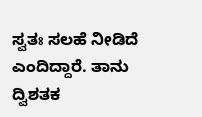ಸ್ವತಃ ಸಲಹೆ ನೀಡಿದೆ ಎಂದಿದ್ದಾರೆ. ತಾನು ದ್ವಿಶತಕ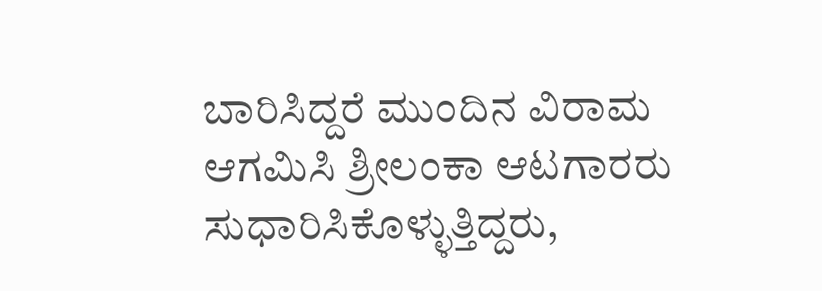ಬಾರಿಸಿದ್ದರೆ ಮುಂದಿನ ವಿರಾಮ ಆಗಮಿಸಿ ಶ್ರೀಲಂಕಾ ಆಟಗಾರರು ಸುಧಾರಿಸಿಕೊಳ್ಳುತ್ತಿದ್ದರು,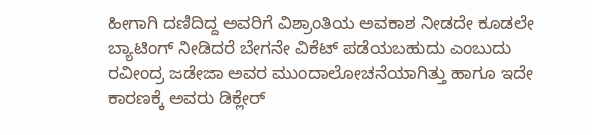ಹೀಗಾಗಿ ದಣಿದಿದ್ದ ಅವರಿಗೆ ವಿಶ್ರಾಂತಿಯ ಅವಕಾಶ ನೀಡದೇ ಕೂಡಲೇ ಬ್ಯಾಟಿಂಗ್ ನೀಡಿದರೆ ಬೇಗನೇ ವಿಕೆಟ್ ಪಡೆಯಬಹುದು ಎಂಬುದು ರವೀಂದ್ರ ಜಡೇಜಾ ಅವರ ಮುಂದಾಲೋಚನೆಯಾಗಿತ್ತು ಹಾಗೂ ಇದೇ ಕಾರಣಕ್ಕೆ ಅವರು ಡಿಕ್ಲೇರ್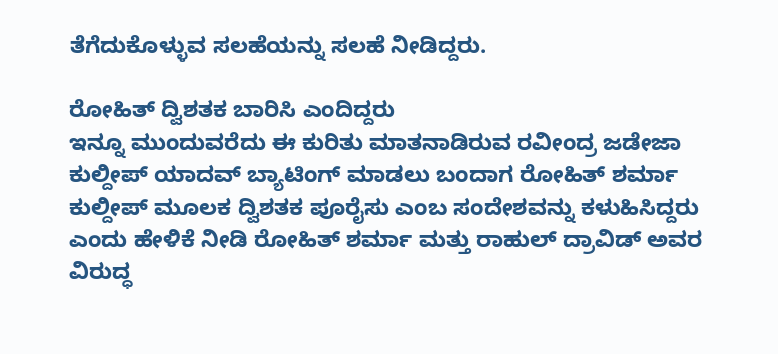ತೆಗೆದುಕೊಳ್ಳುವ ಸಲಹೆಯನ್ನು ಸಲಹೆ ನೀಡಿದ್ದರು.

ರೋಹಿತ್ ದ್ವಿಶತಕ ಬಾರಿಸಿ ಎಂದಿದ್ದರು
ಇನ್ನೂ ಮುಂದುವರೆದು ಈ ಕುರಿತು ಮಾತನಾಡಿರುವ ರವೀಂದ್ರ ಜಡೇಜಾ ಕುಲ್ದೀಪ್ ಯಾದವ್ ಬ್ಯಾಟಿಂಗ್ ಮಾಡಲು ಬಂದಾಗ ರೋಹಿತ್ ಶರ್ಮಾ ಕುಲ್ದೀಪ್ ಮೂಲಕ ದ್ವಿಶತಕ ಪೂರೈಸು ಎಂಬ ಸಂದೇಶವನ್ನು ಕಳುಹಿಸಿದ್ದರು ಎಂದು ಹೇಳಿಕೆ ನೀಡಿ ರೋಹಿತ್ ಶರ್ಮಾ ಮತ್ತು ರಾಹುಲ್ ದ್ರಾವಿಡ್ ಅವರ ವಿರುದ್ಧ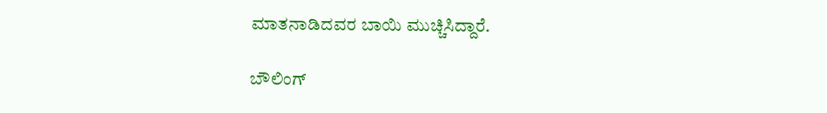ಮಾತನಾಡಿದವರ ಬಾಯಿ ಮುಚ್ಚಿಸಿದ್ದಾರೆ.

ಬೌಲಿಂಗ್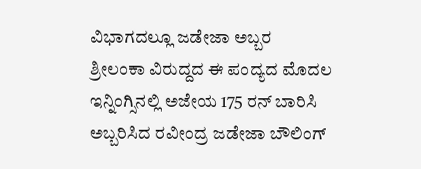ವಿಭಾಗದಲ್ಲೂ ಜಡೇಜಾ ಅಬ್ಬರ
ಶ್ರೀಲಂಕಾ ವಿರುದ್ದದ ಈ ಪಂದ್ಯದ ಮೊದಲ ಇನ್ನಿಂಗ್ಸಿನಲ್ಲಿ ಅಜೇಯ 175 ರನ್ ಬಾರಿಸಿ ಅಬ್ಬರಿಸಿದ ರವೀಂದ್ರ ಜಡೇಜಾ ಬೌಲಿಂಗ್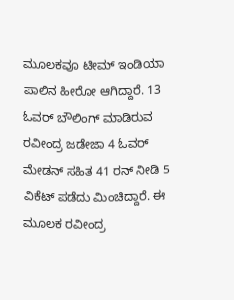ಮೂಲಕವೂ ಟೀಮ್ ಇಂಡಿಯಾ ಪಾಲಿನ ಹೀರೋ ಆಗಿದ್ದಾರೆ. 13 ಓವರ್ ಬೌಲಿಂಗ್ ಮಾಡಿರುವ ರವೀಂದ್ರ ಜಡೇಜಾ 4 ಓವರ್ ಮೇಡನ್ ಸಹಿತ 41 ರನ್ ನೀಡಿ 5 ವಿಕೆಟ್ ಪಡೆದು ಮಿಂಚಿದ್ದಾರೆ. ಈ ಮೂಲಕ ರವೀಂದ್ರ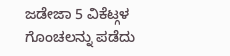ಜಡೇಜಾ 5 ವಿಕೆಟ್ಗಳ ಗೊಂಚಲನ್ನು ಪಡೆದು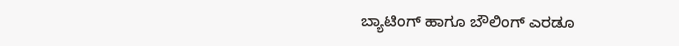ಬ್ಯಾಟಿಂಗ್ ಹಾಗೂ ಬೌಲಿಂಗ್ ಎರಡೂ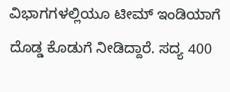ವಿಭಾಗಗಳಲ್ಲಿಯೂ ಟೀಮ್ ಇಂಡಿಯಾಗೆ ದೊಡ್ಡ ಕೊಡುಗೆ ನೀಡಿದ್ದಾರೆ. ಸದ್ಯ 400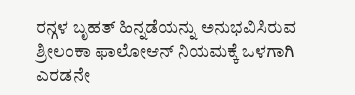ರನ್ಗಳ ಬೃಹತ್ ಹಿನ್ನಡೆಯನ್ನು ಅನುಭವಿಸಿರುವ ಶ್ರೀಲಂಕಾ ಫಾಲೋಆನ್ ನಿಯಮಕ್ಕೆ ಒಳಗಾಗಿ ಎರಡನೇ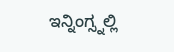ಇನ್ನಿಂಗ್ಸ್ನಲ್ಲಿ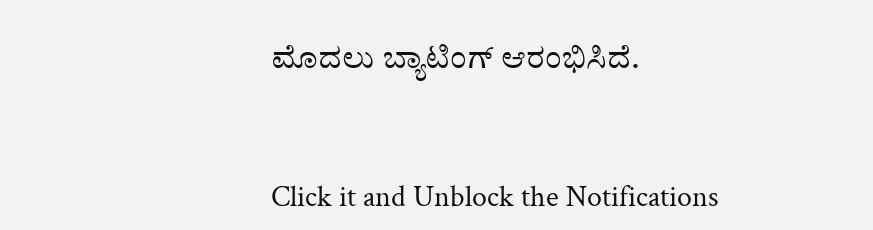ಮೊದಲು ಬ್ಯಾಟಿಂಗ್ ಆರಂಭಿಸಿದೆ.


Click it and Unblock the Notifications